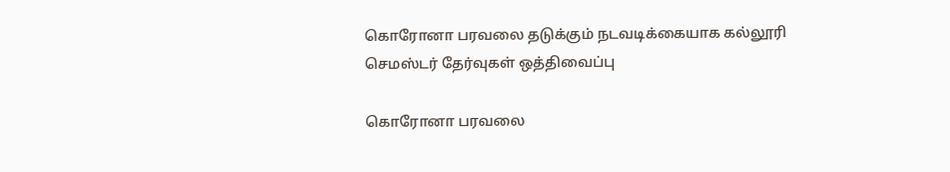கொரோனா பரவலை தடுக்கும் நடவடிக்கையாக கல்லூரி செமஸ்டர் தேர்வுகள் ஒத்திவைப்பு

கொரோனா பரவலை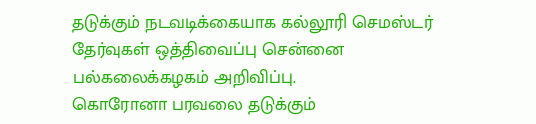தடுக்கும் நடவடிக்கையாக கல்லூரி செமஸ்டர் தேர்வுகள் ஒத்திவைப்பு சென்னை பல்கலைக்கழகம் அறிவிப்பு.
கொரோனா பரவலை தடுக்கும்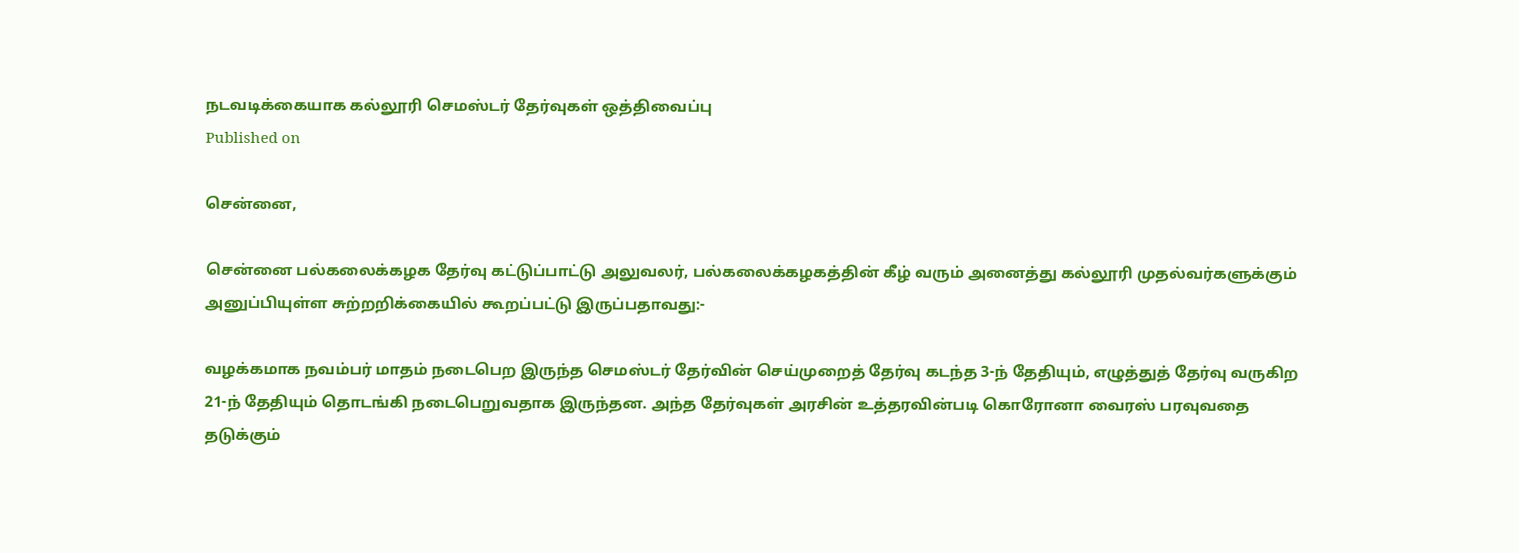நடவடிக்கையாக கல்லூரி செமஸ்டர் தேர்வுகள் ஒத்திவைப்பு
Published on

சென்னை,

சென்னை பல்கலைக்கழக தேர்வு கட்டுப்பாட்டு அலுவலர், பல்கலைக்கழகத்தின் கீழ் வரும் அனைத்து கல்லூரி முதல்வர்களுக்கும் அனுப்பியுள்ள சுற்றறிக்கையில் கூறப்பட்டு இருப்பதாவது:-

வழக்கமாக நவம்பர் மாதம் நடைபெற இருந்த செமஸ்டர் தேர்வின் செய்முறைத் தேர்வு கடந்த 3-ந் தேதியும், எழுத்துத் தேர்வு வருகிற 21-ந் தேதியும் தொடங்கி நடைபெறுவதாக இருந்தன. அந்த தேர்வுகள் அரசின் உத்தரவின்படி கொரோனா வைரஸ் பரவுவதை தடுக்கும்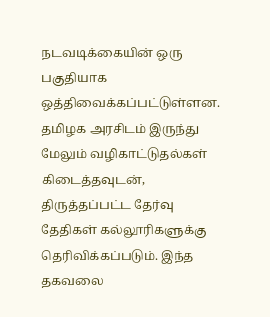நடவடிக்கையின் ஒரு பகுதியாக ஒத்திவைக்கப்பட்டுள்ளன. தமிழக அரசிடம் இருந்து மேலும் வழிகாட்டுதல்கள் கிடைத்தவுடன், திருத்தப்பட்ட தேர்வு தேதிகள் கல்லூரிகளுக்கு தெரிவிக்கப்படும். இந்த தகவலை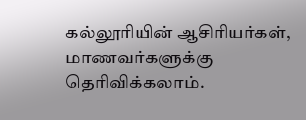கல்லூரியின் ஆசிரியர்கள், மாணவர்களுக்கு தெரிவிக்கலாம்.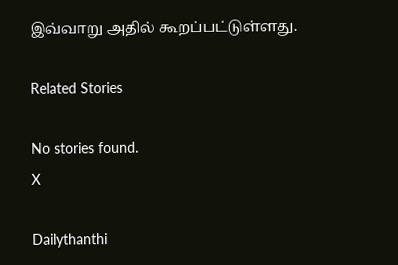இவ்வாறு அதில் கூறப்பட்டுள்ளது.

Related Stories

No stories found.
X

Dailythanthi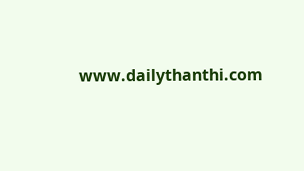www.dailythanthi.com